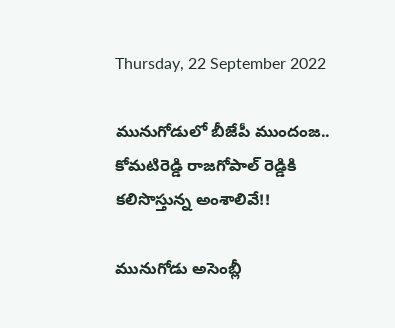Thursday, 22 September 2022

మునుగోడులో బీజేపీ ముందంజ.. కోమటిరెడ్డి రాజగోపాల్ రెడ్డికి కలిసొస్తున్న అంశాలివే!!

మునుగోడు అసెంబ్లీ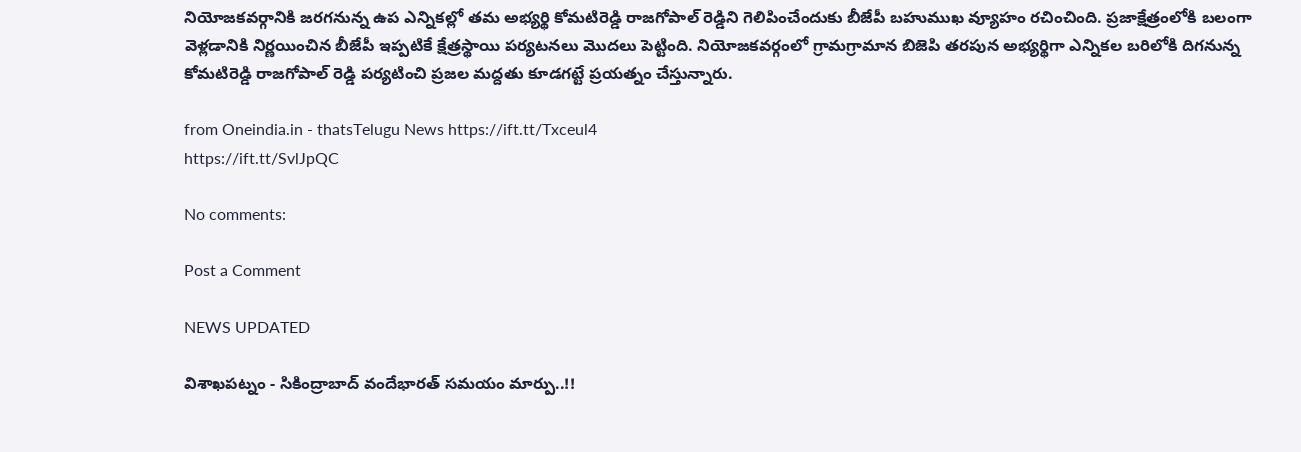నియోజకవర్గానికి జరగనున్న ఉప ఎన్నికల్లో తమ అభ్యర్థి కోమటిరెడ్డి రాజగోపాల్ రెడ్డిని గెలిపించేందుకు బీజేపీ బహుముఖ వ్యూహం రచించింది. ప్రజాక్షేత్రంలోకి బలంగా వెళ్లడానికి నిర్ణయించిన బీజేపీ ఇప్పటికే క్షేత్రస్థాయి పర్యటనలు మొదలు పెట్టింది. నియోజకవర్గంలో గ్రామగ్రామాన బిజెపి తరపున అభ్యర్థిగా ఎన్నికల బరిలోకి దిగనున్న కోమటిరెడ్డి రాజగోపాల్ రెడ్డి పర్యటించి ప్రజల మద్దతు కూడగట్టే ప్రయత్నం చేస్తున్నారు.

from Oneindia.in - thatsTelugu News https://ift.tt/Txceul4
https://ift.tt/SvlJpQC

No comments:

Post a Comment

NEWS UPDATED

విశాఖపట్నం - సికింద్రాబాద్ వందేభారత్ సమయం మార్పు..!!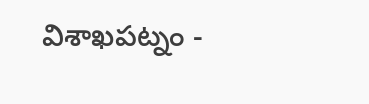విశాఖపట్నం -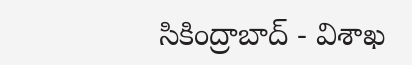సికింద్రాబాద్ - విశాఖ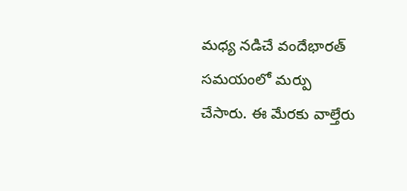మధ్య నడిచే వందేభారత్ సమయంలో మర్పు చేసారు. ఈ మేరకు వాల్తేరు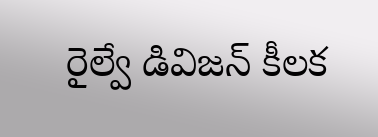రైల్వే డివిజన్ కీలక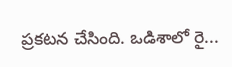ప్రకటన చేసింది. ఒడిశాలో రై...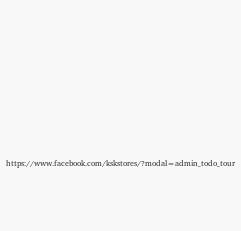https://www.facebook.com/kskstores/?modal=admin_todo_tour